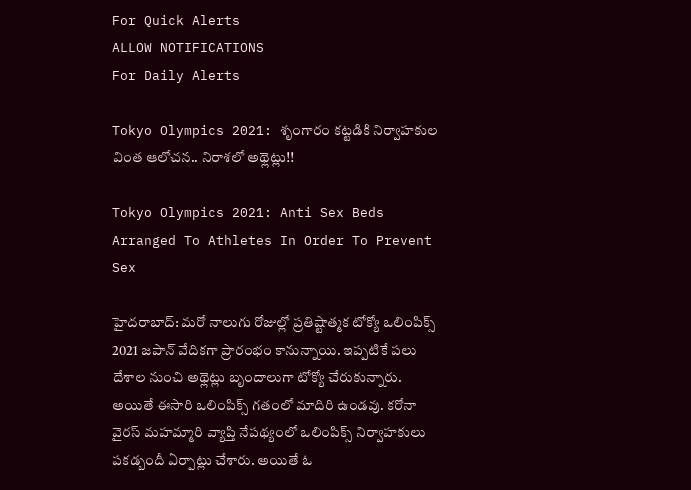For Quick Alerts
ALLOW NOTIFICATIONS
For Daily Alerts

Tokyo Olympics 2021: శృంగారం కట్టడికి నిర్వాహకుల వింత ఆలోచన.. నిరాశలో అథ్లెట్లు!!

Tokyo Olympics 2021: Anti Sex Beds Arranged To Athletes In Order To Prevent Sex

హైదరాబాద్: మరో నాలుగు రోజుల్లో ప్రతిష్టాత్మక టోక్యో ఒలింపిక్స్‌ 2021 జపాన్ వేదికగా ప్రారంభం కానున్నాయి. ఇప్పటికే పలు దేశాల నుంచి అథ్లెట్లు బృందాలుగా టోక్యో చేరుకున్నారు. అయితే ఈసారి ఒలింపిక్స్‌ గతంలో మాదిరి ఉండవు. కరోనా వైరస్ మహమ్మారి వ్యాప్తి నేపథ్యంలో ఒలింపిక్స్‌ నిర్వాహకులు పకడ్బందీ ఏర్పాట్లు చేశారు. అయితే ఓ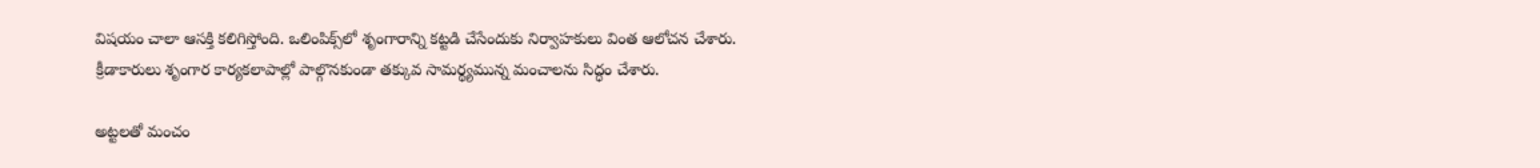విషయం చాలా ఆసక్తి కలిగిస్తోంది. ఒలింపిక్స్‌లో శృంగారాన్ని కట్టడి చేసేందుకు నిర్వాహకులు వింత ఆలోచన చేశారు. క్రీడాకారులు శృంగార కార్యకలాపాల్లో పాల్గొనకుండా తక్కువ సామర్థ్యమున్న మంచాలను సిద్ధం చేశారు.

అట్టలతో మంచం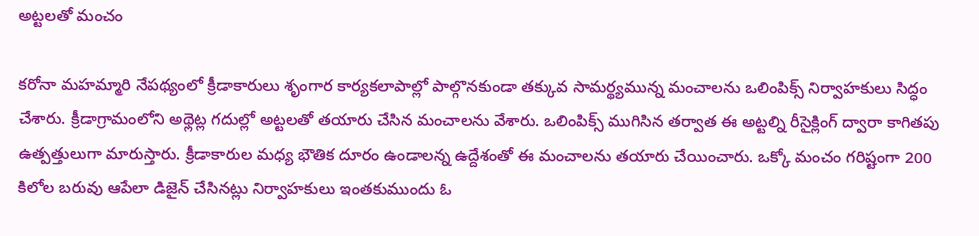అట్టలతో మంచం

కరోనా మహమ్మారి నేపథ్యంలో క్రీడాకారులు శృంగార కార్యకలాపాల్లో పాల్గొనకుండా తక్కువ సామర్థ్యమున్న మంచాలను ఒలింపిక్స్‌ నిర్వాహకులు సిద్ధం చేశారు. క్రీడాగ్రామంలోని అథ్లెట్ల గదుల్లో అట్టలతో తయారు చేసిన మంచాలను వేశారు. ఒలింపిక్స్‌ ముగిసిన తర్వాత ఈ అట్టల్ని రీసైక్లింగ్‌ ద్వారా కాగితపు ఉత్పత్తులుగా మారుస్తారు. క్రీడాకారుల మధ్య భౌతిక దూరం ఉండాలన్న ఉద్దేశంతో ఈ మంచాలను తయారు చేయించారు. ఒక్కో మంచం గరిష్టంగా 200 కిలోల బరువు ఆపేలా డిజైన్ చేసినట్లు నిర్వాహకులు ఇంతకుముందు ఓ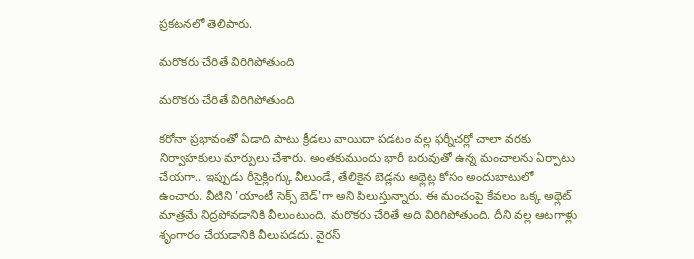ప్రకటనలో తెలిపారు.

మరొకరు చేరితే విరిగిపోతుంది

మరొకరు చేరితే విరిగిపోతుంది

కరోనా ప్రభావంతో ఏడాది పాటు క్రీడలు వాయిదా పడటం వల్ల ఫర్నీచర్లో చాలా వరకు నిర్వాహకులు మార్పులు చేశారు. అంతకుముందు భారీ బరువుతో ఉన్న మంచాలను ఏర్పాటు చేయగా.. ఇప్పుడు రీసైక్లింగ్కు వీలుండే, తేలికైన బెడ్లను అథ్లెట్ల కోసం అందుబాటులో ఉంచారు. వీటిని 'యాంటీ సెక్స్ బెడ్'గా అని పిలుస్తున్నారు. ఈ మంచంపై కేవలం ఒక్క అథ్లెట్ మాత్రమే నిద్రపోవడానికి వీలుంటుంది. మరొకరు చేరితే అది విరిగిపోతుంది. దీని వల్ల ఆటగాళ్లు శృంగారం చేయడానికి వీలుపడదు. వైరస్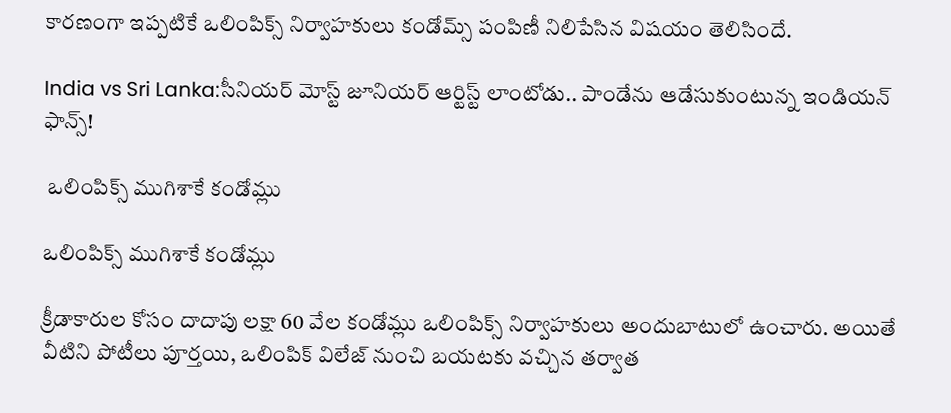కారణంగా ఇప్పటికే ఒలింపిక్స్‌ నిర్వాహకులు కండోమ్స్ పంపిణీ నిలిపేసిన విషయం తెలిసిందే.

India vs Sri Lanka:సీనియర్ మోస్ట్ జూనియర్ ఆర్టిస్ట్ లాంటోడు.. పాండేను ఆడేసుకుంటున్న ఇండియన్ ఫాన్స్!

 ఒలింపిక్స్‌ ముగిశాకే కండోమ్లు

ఒలింపిక్స్‌ ముగిశాకే కండోమ్లు

క్రీడాకారుల కోసం దాదాపు లక్షా 60 వేల కండోమ్లు ఒలింపిక్స్‌ నిర్వాహకులు అందుబాటులో ఉంచారు. అయితే వీటిని పోటీలు పూర్తయి, ఒలింపిక్ విలేజ్ నుంచి బయటకు వచ్చిన తర్వాత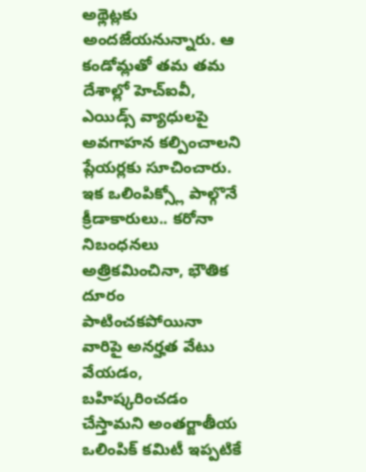అథ్లెట్లకు అందజేయనున్నారు. ఆ కండోమ్లతో తమ తమ దేశాల్లో హెచ్ఐవీ, ఎయిడ్స్ వ్యాధులపై అవగాహన కల్పించాలని ప్లేయర్లకు సూచించారు. ఇక ఒలింపిక్స్లో పాల్గొనే క్రీడాకారులు.. కరోనా నిబంధనలు అత్రికమించినా, భౌతిక దూరం పాటించకపోయినా వారిపై అనర్హత వేటు వేయడం, బహిష్కరించడం చేస్తామని అంతర్జాతీయ ఒలింపిక్ కమిటీ ఇప్పటికే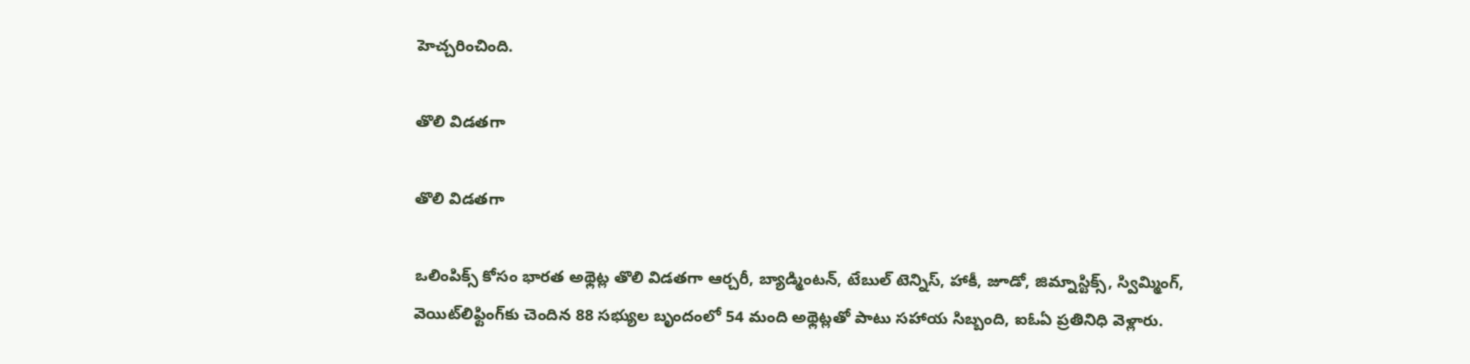హెచ్చరించింది.

తొలి విడతగా

తొలి విడతగా

ఒలింపిక్స్ కోసం భారత అథ్లెట్ల తొలి విడతగా ఆర్చరీ, బ్యాడ్మింటన్‌, టేబుల్‌ టెన్నిస్‌, హాకీ, జూడో, జిమ్నాస్టిక్స్‌, స్విమ్మింగ్‌, వెయిట్‌లిఫ్టింగ్‌కు చెందిన 88 సభ్యుల బృందంలో 54 మంది అథ్లెట్లతో పాటు సహాయ సిబ్బంది, ఐఓఏ ప్రతినిధి వెళ్లారు.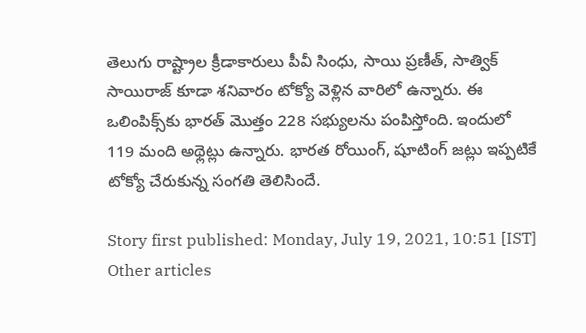తెలుగు రాష్ట్రాల క్రీడాకారులు పీవీ సింధు, సాయి ప్రణీత్‌, సాత్విక్‌ సాయిరాజ్ కూడా శనివారం టోక్యో వెళ్లిన వారిలో ఉన్నారు. ఈ ఒలింపిక్స్‌కు భారత్‌ మొత్తం 228 సభ్యులను పంపిస్తోంది. ఇందులో 119 మంది అథ్లెట్లు ఉన్నారు. భారత రోయింగ్‌, షూటింగ్‌ జట్లు ఇప్పటికే టోక్యో చేరుకున్న సంగతి తెలిసిందే.

Story first published: Monday, July 19, 2021, 10:51 [IST]
Other articles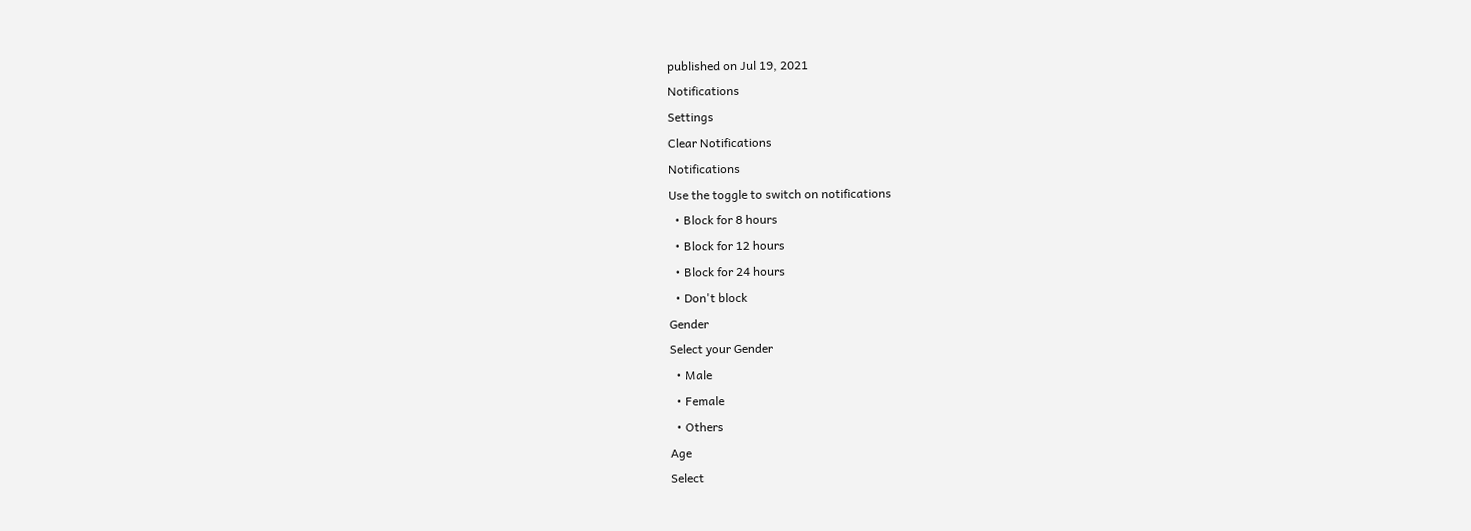published on Jul 19, 2021
Notifications
Settings
Clear Notifications
Notifications
Use the toggle to switch on notifications
  • Block for 8 hours
  • Block for 12 hours
  • Block for 24 hours
  • Don't block
Gender
Select your Gender
  • Male
  • Female
  • Others
Age
Select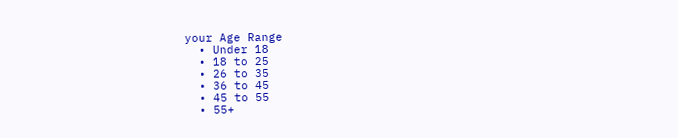your Age Range
  • Under 18
  • 18 to 25
  • 26 to 35
  • 36 to 45
  • 45 to 55
  • 55+